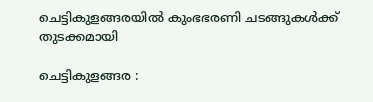ചെട്ടികുളങ്ങരയില്‍ കുംഭഭരണി ചടങ്ങുകള്‍ക്ക് തുടക്കമായി

ചെട്ടികുളങ്ങര :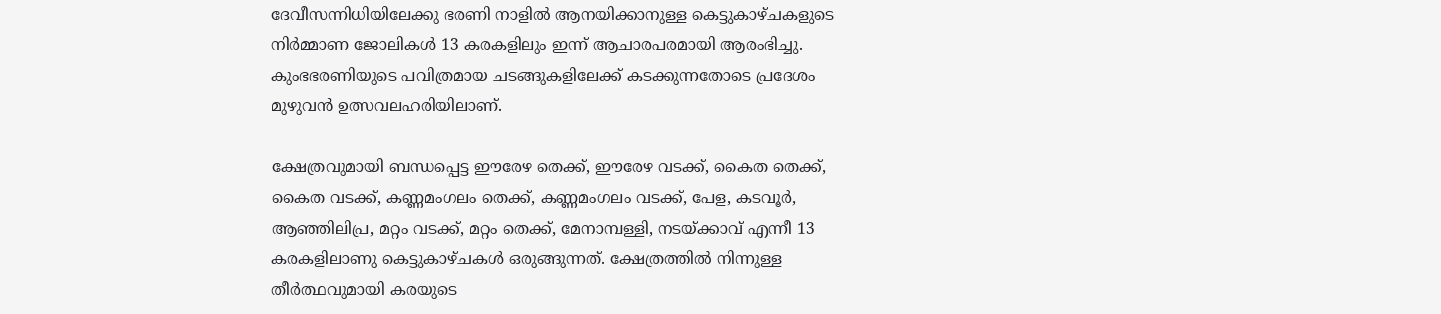ദേവീസന്നിധിയിലേക്കു ഭരണി നാളില്‍ ആനയിക്കാനുള്ള കെട്ടുകാഴ്ചകളുടെ നിര്‍മ്മാണ ജോലികള്‍ 13 കരകളിലും ഇന്ന് ആചാരപരമായി ആരംഭിച്ചു. കുംഭഭരണിയുടെ പവിത്രമായ ചടങ്ങുകളിലേക്ക് കടക്കുന്നതോടെ പ്രദേശം മുഴുവന്‍ ഉത്സവലഹരിയിലാണ്.

ക്ഷേത്രവുമായി ബന്ധപ്പെട്ട ഈരേഴ തെക്ക്, ഈരേഴ വടക്ക്, കൈത തെക്ക്, കൈത വടക്ക്, കണ്ണമംഗലം തെക്ക്, കണ്ണമംഗലം വടക്ക്, പേള, കടവൂര്‍, ആഞ്ഞിലിപ്ര, മറ്റം വടക്ക്, മറ്റം തെക്ക്, മേനാമ്പള്ളി, നടയ്ക്കാവ് എന്നീ 13 കരകളിലാണു കെട്ടുകാഴ്ചകള്‍ ഒരുങ്ങുന്നത്. ക്ഷേത്രത്തില്‍ നിന്നുള്ള തീര്‍ത്ഥവുമായി കരയുടെ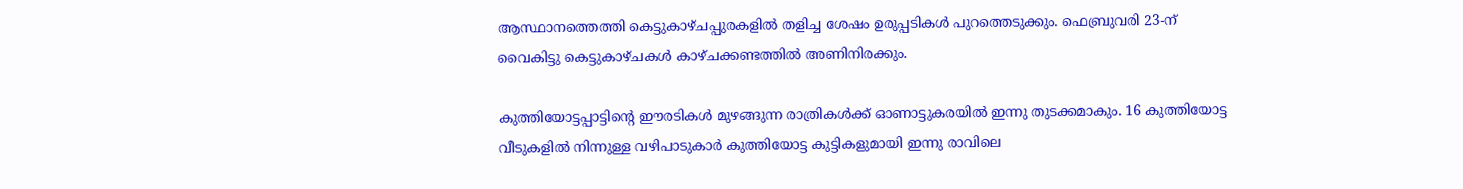ആസ്ഥാനത്തെത്തി കെട്ടുകാഴ്ചപ്പുരകളില്‍ തളിച്ച ശേഷം ഉരുപ്പടികള്‍ പുറത്തെടുക്കും. ഫെബ്രുവരി 23-ന് വൈകിട്ടു കെട്ടുകാഴ്ചകള്‍ കാഴ്ചക്കണ്ടത്തില്‍ അണിനിരക്കും.

കുത്തിയോട്ടപ്പാട്ടിന്റെ ഈരടികള്‍ മുഴങ്ങുന്ന രാത്രികള്‍ക്ക് ഓണാട്ടുകരയില്‍ ഇന്നു തുടക്കമാകും. 16 കുത്തിയോട്ട വീടുകളില്‍ നിന്നുള്ള വഴിപാടുകാര്‍ കുത്തിയോട്ട കുട്ടികളുമായി ഇന്നു രാവിലെ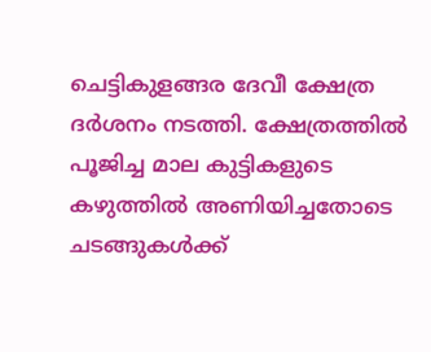ചെട്ടികുളങ്ങര ദേവീ ക്ഷേത്ര ദര്‍ശനം നടത്തി. ക്ഷേത്രത്തില്‍ പൂജിച്ച മാല കുട്ടികളുടെ കഴുത്തില്‍ അണിയിച്ചതോടെ ചടങ്ങുകള്‍ക്ക്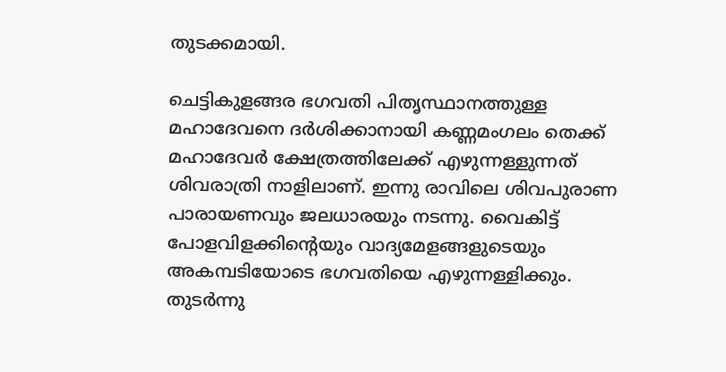തുടക്കമായി.

ചെട്ടികുളങ്ങര ഭഗവതി പിതൃസ്ഥാനത്തുള്ള മഹാദേവനെ ദര്‍ശിക്കാനായി കണ്ണമംഗലം തെക്ക് മഹാദേവര്‍ ക്ഷേത്രത്തിലേക്ക് എഴുന്നള്ളുന്നത് ശിവരാത്രി നാളിലാണ്. ഇന്നു രാവിലെ ശിവപുരാണ പാരായണവും ജലധാരയും നടന്നു. വൈകിട്ട് പോളവിളക്കിന്റെയും വാദ്യമേളങ്ങളുടെയും അകമ്പടിയോടെ ഭഗവതിയെ എഴുന്നള്ളിക്കും. തുടര്‍ന്നു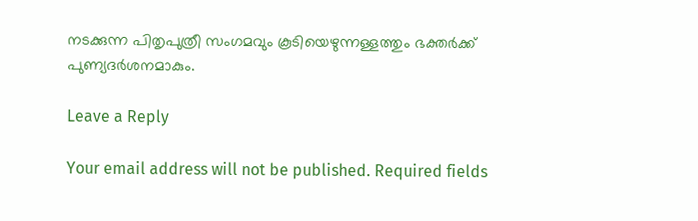നടക്കുന്ന പിതൃപുത്രീ സംഗമവും കൂടിയെഴുന്നള്ളത്തും ഭക്തര്‍ക്ക് പുണ്യദര്‍ശനമാകും.

Leave a Reply

Your email address will not be published. Required fields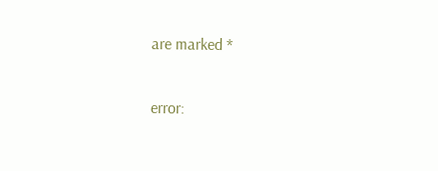are marked *

error: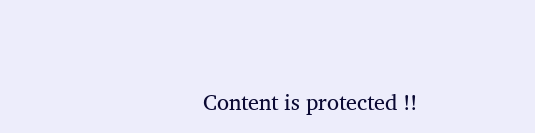Content is protected !!